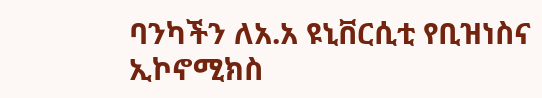ባንካችን ለአ.አ ዩኒቨርሲቲ የቢዝነስና ኢኮኖሚክስ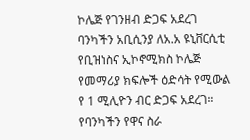ኮሌጅ የገንዘብ ድጋፍ አደረገ
ባንካችን አቢሲንያ ለአ.አ ዩኒቨርሲቲ የቢዝነስና ኢኮኖሚክስ ኮሌጅ የመማሪያ ክፍሎች ዕድሳት የሚውል የ 1 ሚሊዮን ብር ድጋፍ አደረገ።
የባንካችን የዋና ስራ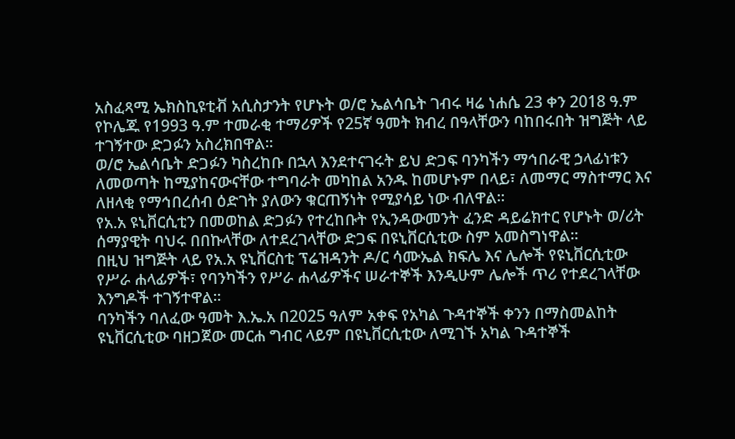አስፈጻሚ ኤክስኪዩቲቭ አሲስታንት የሆኑት ወ/ሮ ኤልሳቤት ገብሩ ዛሬ ነሐሴ 23 ቀን 2018 ዓ.ም የኮሌጁ የ1993 ዓ.ም ተመራቂ ተማሪዎች የ25ኛ ዓመት ክብረ በዓላቸውን ባከበሩበት ዝግጅት ላይ ተገኝተው ድጋፉን አስረክበዋል።
ወ/ሮ ኤልሳቤት ድጋፉን ካስረከቡ በኋላ እንደተናገሩት ይህ ድጋፍ ባንካችን ማኅበራዊ ኃላፊነቱን ለመወጣት ከሚያከናውናቸው ተግባራት መካከል አንዱ ከመሆኑም በላይ፣ ለመማር ማስተማር እና ለዘላቂ የማኅበረሰብ ዕድገት ያለውን ቁርጠኝነት የሚያሳይ ነው ብለዋል።
የአ.አ ዩኒቨርሲቲን በመወከል ድጋፉን የተረከቡት የኢንዳውመንት ፈንድ ዳይሬክተር የሆኑት ወ/ሪት ሰማያዊት ባህሩ በበኩላቸው ለተደረገላቸው ድጋፍ በዩኒቨርሲቲው ስም አመስግነዋል።
በዚህ ዝግጅት ላይ የአ.አ ዩኒቨርስቲ ፕሬዝዳንት ዶ/ር ሳሙኤል ክፍሌ እና ሌሎች የዩኒቨርሲቲው የሥራ ሐላፊዎች፣ የባንካችን የሥራ ሐላፊዎችና ሠራተኞች እንዲሁም ሌሎች ጥሪ የተደረገላቸው እንግዶች ተገኝተዋል።
ባንካችን ባለፈው ዓመት እ.ኤ.አ በ2025 ዓለም አቀፍ የአካል ጉዳተኞች ቀንን በማስመልከት ዩኒቨርሲቲው ባዘጋጀው መርሐ ግብር ላይም በዩኒቨርሲቲው ለሚገኙ አካል ጉዳተኞች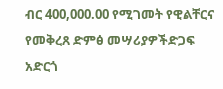ብር 400,000.00 የሚገመት የዊልቸርና የመቅረጸ ድምፅ መሣሪያዎችድጋፍ አድርጎ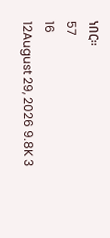ነበር።
57
16
12August 29, 2026 9.8K 3